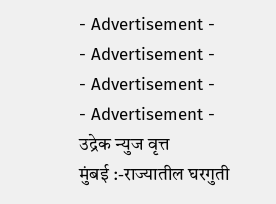- Advertisement -
- Advertisement -
- Advertisement -
- Advertisement -
उद्रेक न्युज वृत्त
मुंबई :-राज्यातील घरगुती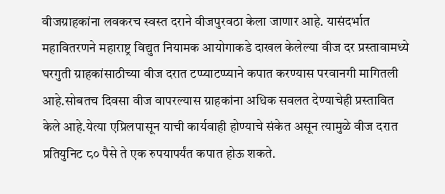वीजग्राहकांना लवकरच स्वस्त दराने वीजपुरवठा केला जाणार आहे. यासंदर्भात महावितरणने महाराष्ट्र विद्युत नियामक आयोगाकडे दाखल केलेल्या वीज दर प्रस्तावामध्ये घरगुती ग्राहकांसाठीच्या वीज दरात टप्प्याटप्प्याने कपात करण्यास परवानगी मागितली आहे.सोबतच दिवसा वीज वापरल्यास ग्राहकांना अधिक सवलत देण्याचेही प्रस्तावित केले आहे.येत्या एप्रिलपासून याची कार्यवाही होण्याचे संकेत असून त्यामुळे वीज दरात प्रतियुनिट ८० पैसे ते एक रुपयापर्यंत कपात होऊ शकते.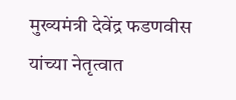मुख्यमंत्री देवेंद्र फडणवीस यांच्या नेतृत्वात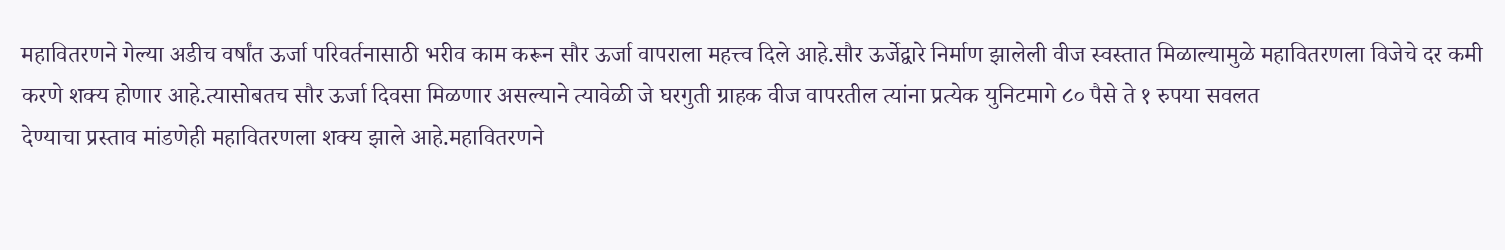महावितरणने गेल्या अडीच वर्षांत ऊर्जा परिवर्तनासाठी भरीव काम करून सौर ऊर्जा वापराला महत्त्व दिले आहे.सौर ऊर्जेद्वारे निर्माण झालेली वीज स्वस्तात मिळाल्यामुळे महावितरणला विजेचे दर कमी करणे शक्य होणार आहे.त्यासोबतच सौर ऊर्जा दिवसा मिळणार असल्याने त्यावेळी जे घरगुती ग्राहक वीज वापरतील त्यांना प्रत्येक युनिटमागे ८० पैसे ते १ रुपया सवलत
देण्याचा प्रस्ताव मांडणेही महावितरणला शक्य झाले आहे.महावितरणने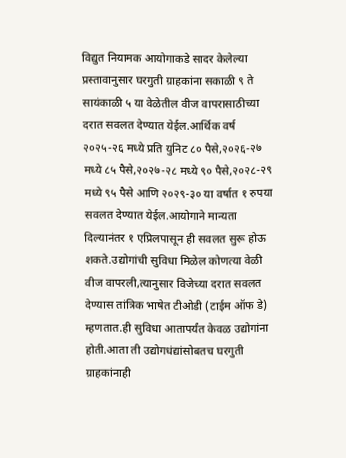विद्युत नियामक आयोगाकडे सादर केलेल्या प्रस्तावानुसार घरगुती ग्राहकांना सकाळी ९ ते सायंकाळी ५ या वेळेतील वीज वापरासाठीच्या दरात सवलत देण्यात येईल.आर्थिक वर्ष २०२५-२६ मध्ये प्रति युनिट ८० पैसे,२०२६-२७ मध्ये ८५ पैसे,२०२७-२८ मध्ये ९० पैसे,२०२८-२९ मध्ये ९५ पैसे आणि २०२९-३० या वर्षात १ रुपया सवलत देण्यात येईल.आयोगाने मान्यता दिल्यानंतर १ एप्रिलपासून ही सवलत सुरू होऊ शकते.उद्योगांची सुविधा मिळेल कोणत्या वेळी वीज वापरली,त्यानुसार विजेच्या दरात सवलत देण्यास तांत्रिक भाषेत टीओडी (टाईम ऑफ डे) म्हणतात.ही सुविधा आतापर्यंत केवळ उद्योगांना होती.आता ती उद्योगधंद्यांसोबतच घरगुती ग्राहकांनाही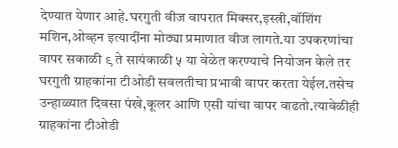देण्यात येणार आहे.घरगुती वीज वापरात मिक्सर,इस्त्री,वॉशिंग मशिन,ओव्हन इत्यादींना मोठ्या प्रमाणात वीज लागते.या उपकरणांचा वापर सकाळी ९ ते सायंकाळी ५ या वेळेत करण्याचे नियोजन केले तर घरगुती ग्राहकांना टीओडी सवलतीचा प्रभावी वापर करता येईल.तसेच उन्हाळ्यात दिवसा पंखे,कूलर आणि एसी यांचा वापर वाढतो.त्यावेळीही ग्राहकांना टीओडी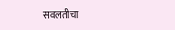सवलतीचा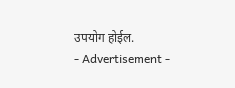उपयोग होईल.
- Advertisement -